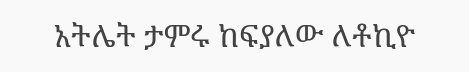አትሌት ታምሩ ከፍያለው ለቶኪዮ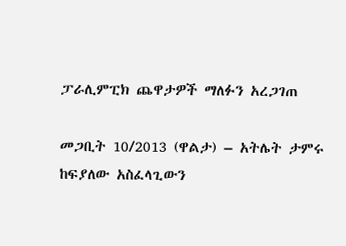ፓራሊምፒክ ጨዋታዎች ማለፉን አረጋገጠ

መጋቢት 10/2013 (ዋልታ) – አትሌት ታምሩ ከፍያለው አስፈላጊውን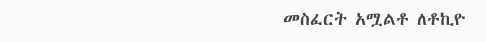መስፈርት አሟልቶ ለቶኪዮ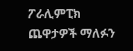ፖራሊምፒክ ጨዋታዎች ማለፉን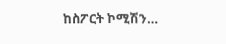ከስፖርት ኮሚሽን…